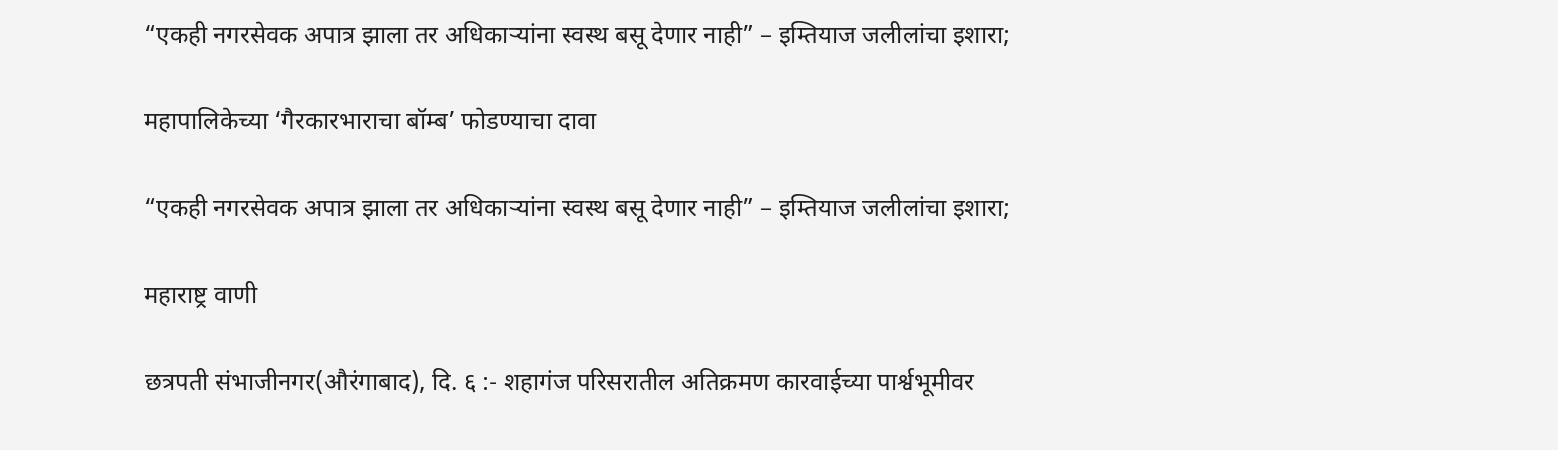“एकही नगरसेवक अपात्र झाला तर अधिकाऱ्यांना स्वस्थ बसू देणार नाही” – इम्तियाज जलीलांचा इशारा;

महापालिकेच्या ‘गैरकारभाराचा बॉम्ब’ फोडण्याचा दावा

“एकही नगरसेवक अपात्र झाला तर अधिकाऱ्यांना स्वस्थ बसू देणार नाही” – इम्तियाज जलीलांचा इशारा;

महाराष्ट्र वाणी

छत्रपती संभाजीनगर(औरंगाबाद), दि. ६ :- शहागंज परिसरातील अतिक्रमण कारवाईच्या पार्श्वभूमीवर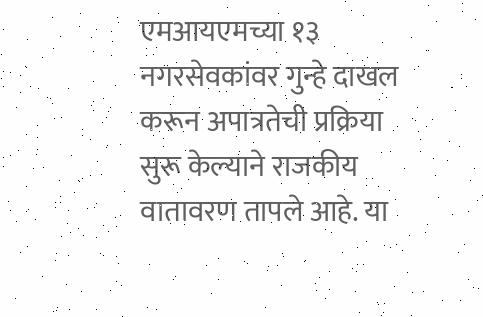एमआयएमच्या १३ नगरसेवकांवर गुन्हे दाखल करून अपात्रतेची प्रक्रिया सुरू केल्याने राजकीय वातावरण तापले आहे. या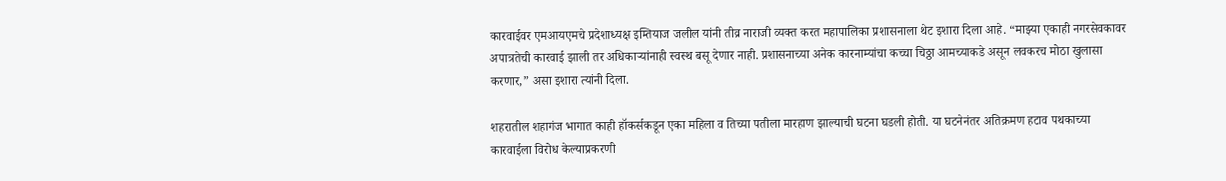कारवाईवर एमआयएमचे प्रदेशाध्यक्ष इम्तियाज जलील यांनी तीव्र नाराजी व्यक्त करत महापालिका प्रशासनाला थेट इशारा दिला आहे. “माझ्या एकाही नगरसेवकावर अपात्रतेची कारवाई झाली तर अधिकाऱ्यांनाही स्वस्थ बसू देणार नाही. प्रशासनाच्या अनेक कारनाम्यांचा कच्चा चिठ्ठा आमच्याकडे असून लवकरच मोठा खुलासा करणार,” असा इशारा त्यांनी दिला.

शहरातील शहागंज भागात काही हॉकर्सकडून एका महिला व तिच्या पतीला मारहाण झाल्याची घटना घडली होती. या घटनेनंतर अतिक्रमण हटाव पथकाच्या कारवाईला विरोध केल्याप्रकरणी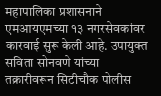महापालिका प्रशासनाने एमआयएमच्या १३ नगरसेवकांवर कारवाई सुरू केली आहे. उपायुक्त सविता सोनवणे यांच्या तक्रारीवरून सिटीचौक पोलीस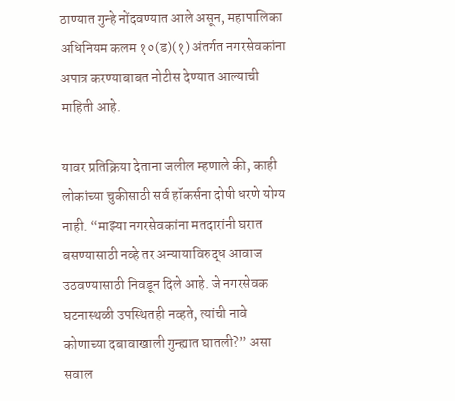ठाण्यात गुन्हे नोंदवण्यात आले असून, महापालिका अधिनियम कलम १०(ड)(१) अंतर्गत नगरसेवकांना अपात्र करण्याबाबत नोटीस देण्यात आल्याची माहिती आहे.

यावर प्रतिक्रिया देताना जलील म्हणाले की, काही लोकांच्या चुकीसाठी सर्व हॉकर्सना दोषी धरणे योग्य नाही. “माझ्या नगरसेवकांना मतदारांनी घरात बसण्यासाठी नव्हे तर अन्यायाविरुद्ध आवाज उठवण्यासाठी निवडून दिले आहे. जे नगरसेवक घटनास्थळी उपस्थितही नव्हते, त्यांची नावे कोणाच्या दबावाखाली गुन्ह्यात घातली?” असा सवाल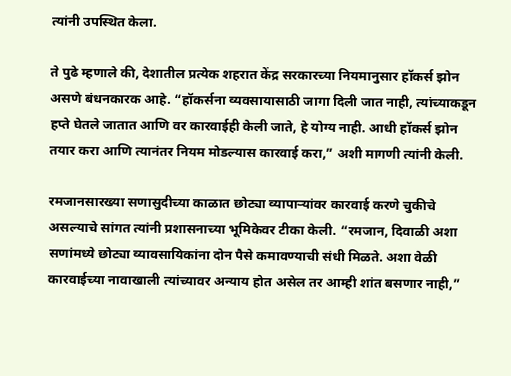त्यांनी उपस्थित केला.

ते पुढे म्हणाले की, देशातील प्रत्येक शहरात केंद्र सरकारच्या नियमानुसार हॉकर्स झोन असणे बंधनकारक आहे. “हॉकर्सना व्यवसायासाठी जागा दिली जात नाही, त्यांच्याकडून हप्ते घेतले जातात आणि वर कारवाईही केली जाते, हे योग्य नाही. आधी हॉकर्स झोन तयार करा आणि त्यानंतर नियम मोडल्यास कारवाई करा,” अशी मागणी त्यांनी केली.

रमजानसारख्या सणासुदीच्या काळात छोट्या व्यापाऱ्यांवर कारवाई करणे चुकीचे असल्याचे सांगत त्यांनी प्रशासनाच्या भूमिकेवर टीका केली. “रमजान, दिवाळी अशा सणांमध्ये छोट्या व्यावसायिकांना दोन पैसे कमावण्याची संधी मिळते. अशा वेळी कारवाईच्या नावाखाली त्यांच्यावर अन्याय होत असेल तर आम्ही शांत बसणार नाही,”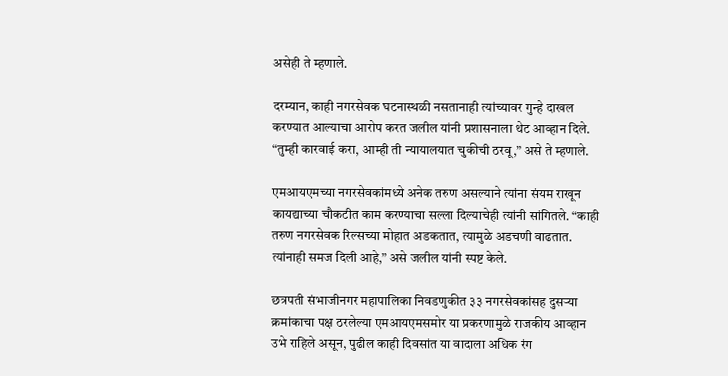असेही ते म्हणाले.

दरम्यान, काही नगरसेवक घटनास्थळी नसतानाही त्यांच्यावर गुन्हे दाखल करण्यात आल्याचा आरोप करत जलील यांनी प्रशासनाला थेट आव्हान दिले. “तुम्ही कारवाई करा, आम्ही ती न्यायालयात चुकीची ठरवू,” असे ते म्हणाले.

एमआयएमच्या नगरसेवकांमध्ये अनेक तरुण असल्याने त्यांना संयम राखून कायद्याच्या चौकटीत काम करण्याचा सल्ला दिल्याचेही त्यांनी सांगितले. “काही तरुण नगरसेवक रिल्सच्या मोहात अडकतात, त्यामुळे अडचणी वाढतात. त्यांनाही समज दिली आहे,” असे जलील यांनी स्पष्ट केले.

छत्रपती संभाजीनगर महापालिका निवडणुकीत ३३ नगरसेवकांसह दुसऱ्या क्रमांकाचा पक्ष ठरलेल्या एमआयएमसमोर या प्रकरणामुळे राजकीय आव्हान उभे राहिले असून, पुढील काही दिवसांत या वादाला अधिक रंग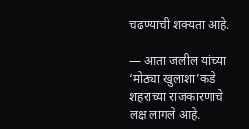चढण्याची शक्यता आहे.

— आता जलील यांच्या ‘मोठ्या खुलाशा’कडे शहराच्या राजकारणाचे लक्ष लागले आहे.